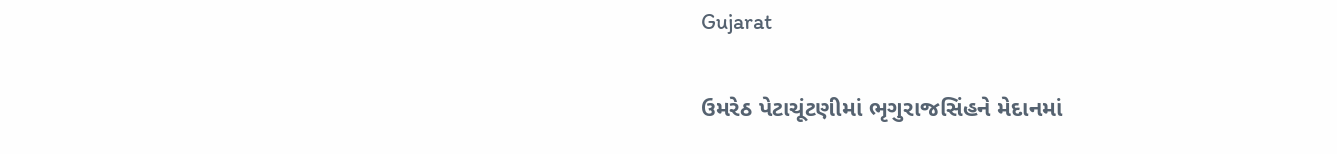Gujarat

ઉમરેઠ પેટાચૂંટણીમાં ભૃગુરાજસિંહને મેદાનમાં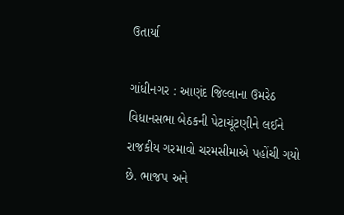ઉતાર્યા

ગાંધીનગર : આણંદ જિલ્લાના ઉમરેઠ વિધાનસભા બેઠકની પેટાચૂંટણીને લઈને રાજકીય ગરમાવો ચરમસીમાએ પહોંચી ગયો છે. ભાજપ અને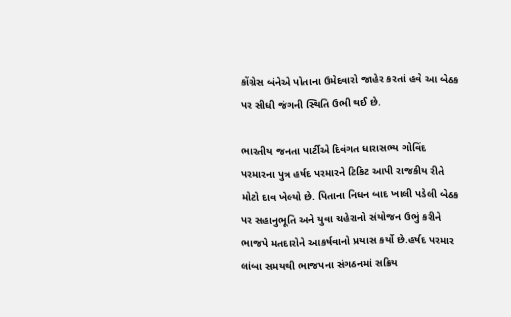કોંગ્રેસ બંનેએ પોતાના ઉમેદવારો જાહેર કરતાં હવે આ બેઠક પર સીધી જંગની સ્થિતિ ઉભી થઈ છે.

ભારતીય જનતા પાર્ટીએ દિવંગત ધારાસભ્ય ગોવિંદ પરમારના પુત્ર હર્ષદ પરમારને ટિકિટ આપી રાજકીય રીતે મોટો દાવ ખેલ્યો છે. પિતાના નિધન બાદ ખાલી પડેલી બેઠક પર સહાનુભૂતિ અને યુવા ચહેરાનો સંયોજન ઉભું કરીને ભાજપે મતદારોને આકર્ષવાનો પ્રયાસ કર્યો છે.હર્ષદ પરમાર લાંબા સમયથી ભાજપના સંગઠનમાં સક્રિય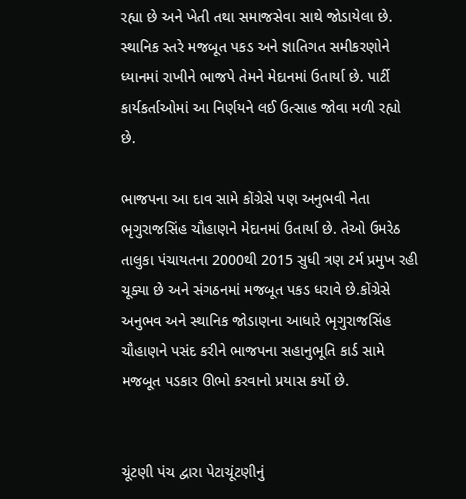રહ્યા છે અને ખેતી તથા સમાજસેવા સાથે જોડાયેલા છે. સ્થાનિક સ્તરે મજબૂત પકડ અને જ્ઞાતિગત સમીકરણોને ધ્યાનમાં રાખીને ભાજપે તેમને મેદાનમાં ઉતાર્યા છે. પાર્ટી કાર્યકર્તાઓમાં આ નિર્ણયને લઈ ઉત્સાહ જોવા મળી રહ્યો છે.

ભાજપના આ દાવ સામે કોંગ્રેસે પણ અનુભવી નેતા ભૃગુરાજસિંહ ચૌહાણને મેદાનમાં ઉતાર્યા છે. તેઓ ઉમરેઠ તાલુકા પંચાયતના 2000થી 2015 સુધી ત્રણ ટર્મ પ્રમુખ રહી ચૂક્યા છે અને સંગઠનમાં મજબૂત પકડ ધરાવે છે.કોંગ્રેસે અનુભવ અને સ્થાનિક જોડાણના આધારે ભૃગુરાજસિંહ ચૌહાણને પસંદ કરીને ભાજપના સહાનુભૂતિ કાર્ડ સામે મજબૂત પડકાર ઊભો કરવાનો પ્રયાસ કર્યો છે.


ચૂંટણી પંચ દ્વારા પેટાચૂંટણીનું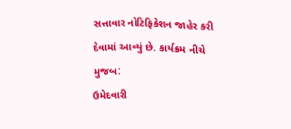સત્તાવાર નોટિફિકેશન જાહેર કરી દેવામાં આવ્યું છે. કાર્યક્રમ નીચે મુજબ:
ઉમેદવારી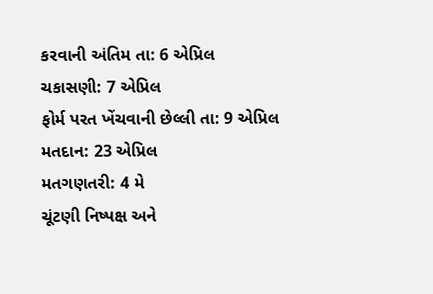કરવાની અંતિમ તા: 6 એપ્રિલ
ચકાસણી: 7 એપ્રિલ
ફોર્મ પરત ખેંચવાની છેલ્લી તા: 9 એપ્રિલ
મતદાન: 23 એપ્રિલ
મતગણતરી: 4 મે
ચૂંટણી નિષ્પક્ષ અને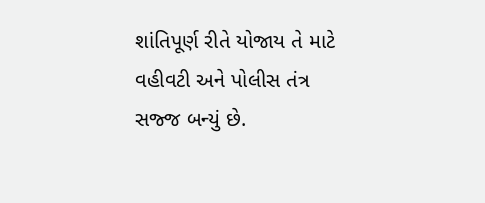શાંતિપૂર્ણ રીતે યોજાય તે માટે વહીવટી અને પોલીસ તંત્ર સજ્જ બન્યું છે.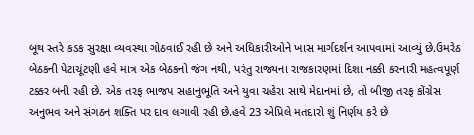બૂથ સ્તરે કડક સુરક્ષા વ્યવસ્થા ગોઠવાઈ રહી છે અને અધિકારીઓને ખાસ માર્ગદર્શન આપવામાં આવ્યું છે.ઉમરેઠ બેઠકની પેટાચૂંટણી હવે માત્ર એક બેઠકનો જંગ નથી, પરંતુ રાજ્યના રાજકારણમાં દિશા નક્કી કરનારી મહત્વપૂર્ણ ટક્કર બની રહી છે. એક તરફ ભાજપ સહાનુભૂતિ અને યુવા ચહેરા સાથે મેદાનમાં છે, તો બીજી તરફ કોંગ્રેસ અનુભવ અને સંગઠન શક્તિ પર દાવ લગાવી રહી છે.હવે 23 એપ્રિલે મતદારો શું નિર્ણય કરે છે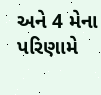અને 4 મેના પરિણામે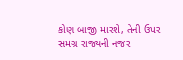કોણ બાજી મારશે, તેની ઉપર સમગ્ર રાજ્યની નજર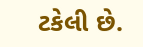ટકેલી છે.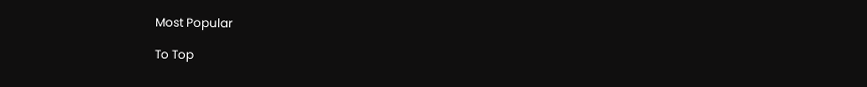Most Popular

To Top